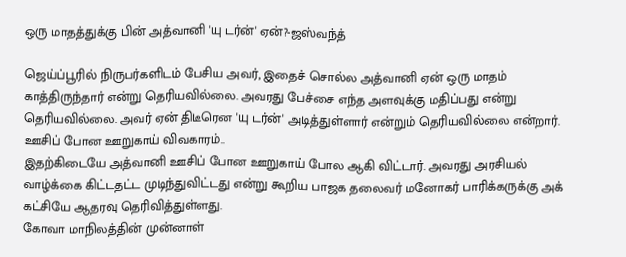ஒரு மாதத்துக்கு பின் அத்வானி 'யு டர்ன்' ஏன்?-ஜஸ்வந்த்

ஜெய்ப்பூரில் நிருபர்களிடம் பேசிய அவர், இதைச் சொல்ல அத்வானி ஏன் ஒரு மாதம் காத்திருந்தார் என்று தெரியவில்லை. அவரது பேச்சை எந்த அளவுக்கு மதிப்பது என்று தெரியவில்லை. அவர் ஏன் திடீரென 'யு டர்ன்' அடித்துள்ளார் என்றும் தெரியவில்லை என்றார்.
ஊசிப் போன ஊறுகாய் விவகாரம்..
இதற்கிடையே அத்வானி ஊசிப் போன ஊறுகாய் போல ஆகி விட்டார். அவரது அரசியல் வாழ்க்கை கிட்டதட்ட முடிந்துவிட்டது என்று கூறிய பாஜக தலைவர் மனோகர் பாரிக்கருக்கு அக் கட்சியே ஆதரவு தெரிவித்துள்ளது.
கோவா மாநிலத்தின் முன்னாள்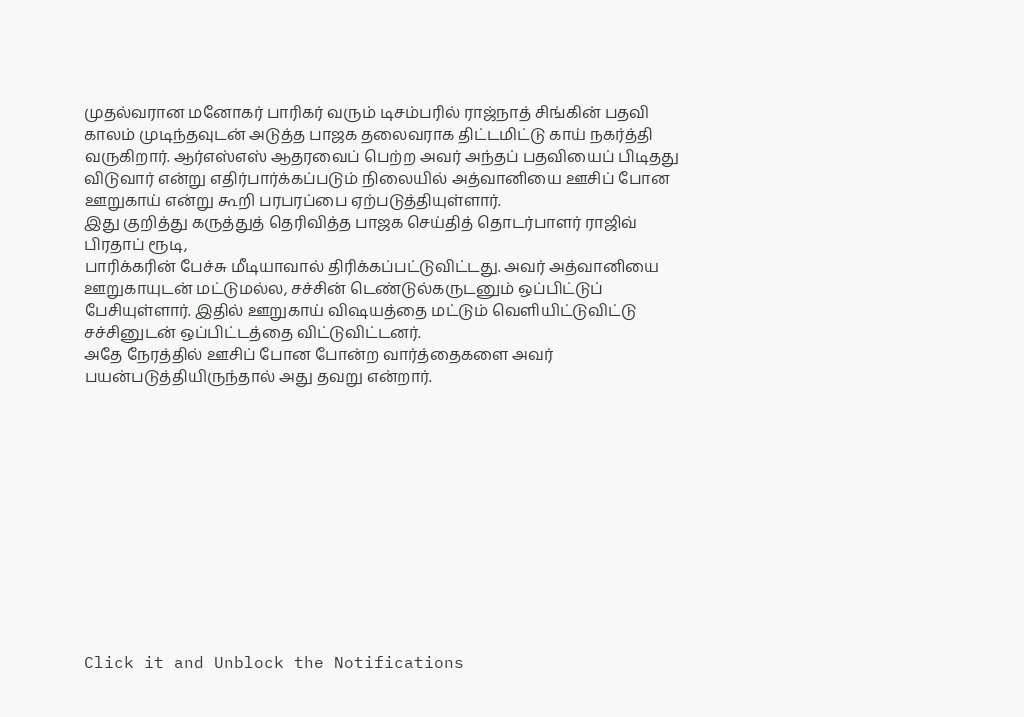முதல்வரான மனோகர் பாரிகர் வரும் டிசம்பரில் ராஜ்நாத் சிங்கின் பதவி காலம் முடிந்தவுடன் அடுத்த பாஜக தலைவராக திட்டமிட்டு காய் நகர்த்தி வருகிறார். ஆர்எஸ்எஸ் ஆதரவைப் பெற்ற அவர் அந்தப் பதவியைப் பிடிதது விடுவார் என்று எதிர்பார்க்கப்படும் நிலையில் அத்வானியை ஊசிப் போன ஊறுகாய் என்று கூறி பரபரப்பை ஏற்படுத்தியுள்ளார்.
இது குறித்து கருத்துத் தெரிவித்த பாஜக செய்தித் தொடர்பாளர் ராஜிவ் பிரதாப் ரூடி,
பாரிக்கரின் பேச்சு மீடியாவால் திரிக்கப்பட்டுவிட்டது. அவர் அத்வானியை ஊறுகாயுடன் மட்டுமல்ல, சச்சின் டெண்டுல்கருடனும் ஒப்பிட்டுப் பேசியுள்ளார். இதில் ஊறுகாய் விஷயத்தை மட்டும் வெளியிட்டுவிட்டு சச்சினுடன் ஒப்பிட்டத்தை விட்டுவிட்டனர்.
அதே நேரத்தில் ஊசிப் போன போன்ற வார்த்தைகளை அவர் பயன்படுத்தியிருந்தால் அது தவறு என்றார்.












Click it and Unblock the Notifications